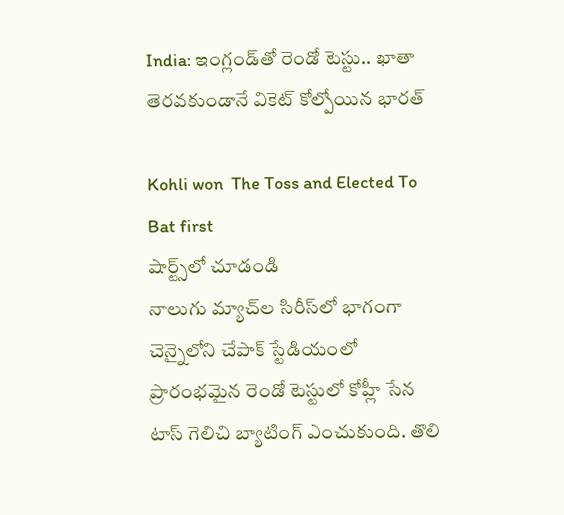India: ఇంగ్లండ్‌తో రెండో టెస్టు.. ఖాతా తెరవకుండానే వికెట్ కోల్పోయిన భారత్

Kohli won  The Toss and Elected To Bat first
షార్ట్స్‌లో చూడండి
నాలుగు మ్యాచ్‌ల సిరీస్‌లో భాగంగా చెన్నైలోని చేపాక్ స్టేడియంలో ప్రారంభమైన రెండో టెస్టులో కోహ్లీ సేన టాస్ గెలిచి బ్యాటింగ్ ఎంచుకుంది. తొలి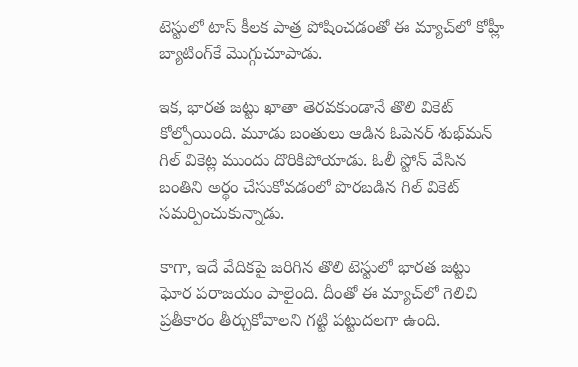టెస్టులో టాస్ కీలక పాత్ర పోషించడంతో ఈ మ్యాచ్‌లో కోహ్లీ బ్యాటింగ్‌కే మొగ్గుచూపాడు.

ఇక, భారత జట్టు ఖాతా తెరవకుండానే తొలి వికెట్ కోల్పోయింది. మూడు బంతులు ఆడిన ఓపెనర్ శుభ్‌మన్ గిల్ వికెట్ల ముందు దొరికిపోయాడు. ఓలీ స్టోన్ వేసిన బంతిని అర్థం చేసుకోవడంలో పొరబడిన గిల్ వికెట్ సమర్పించుకున్నాడు.

కాగా, ఇదే వేదికపై జరిగిన తొలి టెస్టులో భారత జట్టు ఘోర పరాజయం పాలైంది. దీంతో ఈ మ్యాచ్‌లో గెలిచి ప్రతీకారం తీర్చుకోవాలని గట్టి పట్టుదలగా ఉంది.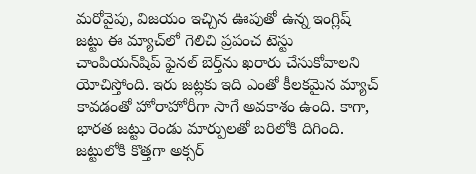మరోవైపు, విజయం ఇచ్చిన ఊపుతో ఉన్న ఇంగ్లిష్ జట్టు ఈ మ్యాచ్‌లో గెలిచి ప్రపంచ టెస్టు చాంపియన్‌షిప్ ఫైనల్ బెర్త్‌ను ఖరారు చేసుకోవాలని యోచిస్తోంది. ఇరు జట్లకు ఇది ఎంతో కీలకమైన మ్యాచ్ కావడంతో హోరాహోరీగా సాగే అవకాశం ఉంది. కాగా, భారత జట్టు రెండు మార్పులతో బరిలోకి దిగింది. జట్టులోకి కొత్తగా అక్సర్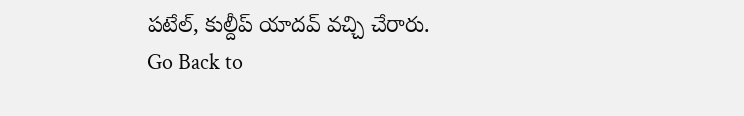పటేల్, కుల్దీప్ యాదవ్ వచ్చి చేరారు.
Go Back to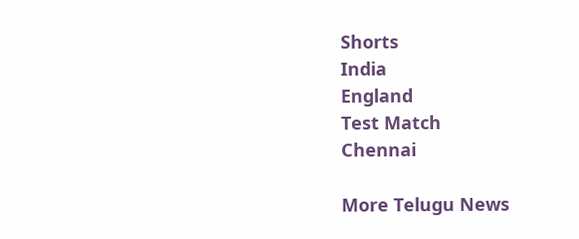Shorts
India
England
Test Match
Chennai

More Telugu News